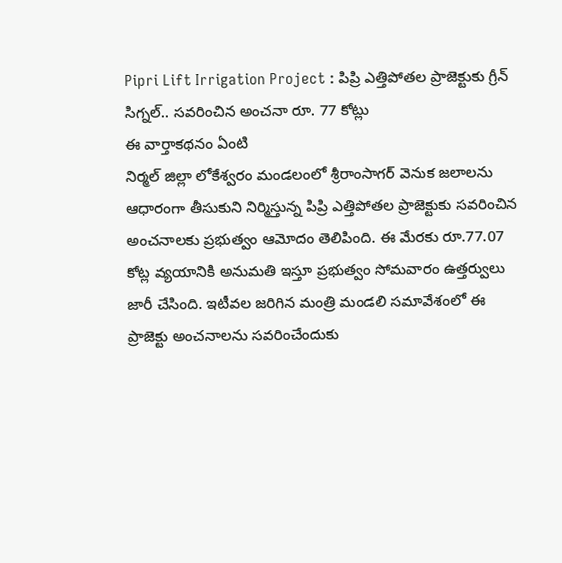Pipri Lift Irrigation Project : పిప్రి ఎత్తిపోతల ప్రాజెక్టుకు గ్రీన్ సిగ్నల్.. సవరించిన అంచనా రూ. 77 కోట్లు
ఈ వార్తాకథనం ఏంటి
నిర్మల్ జిల్లా లోకేశ్వరం మండలంలో శ్రీరాంసాగర్ వెనుక జలాలను ఆధారంగా తీసుకుని నిర్మిస్తున్న పిప్రి ఎత్తిపోతల ప్రాజెక్టుకు సవరించిన అంచనాలకు ప్రభుత్వం ఆమోదం తెలిపింది. ఈ మేరకు రూ.77.07 కోట్ల వ్యయానికి అనుమతి ఇస్తూ ప్రభుత్వం సోమవారం ఉత్తర్వులు జారీ చేసింది. ఇటీవల జరిగిన మంత్రి మండలి సమావేశంలో ఈ ప్రాజెక్టు అంచనాలను సవరించేందుకు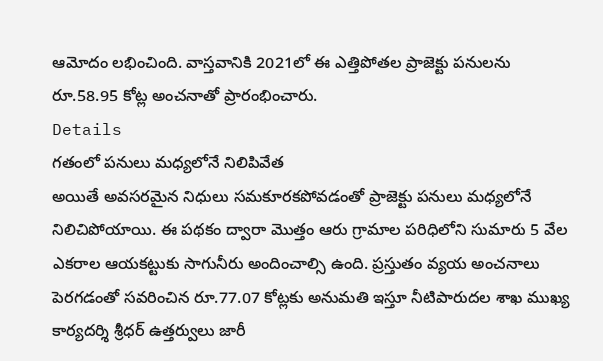ఆమోదం లభించింది. వాస్తవానికి 2021లో ఈ ఎత్తిపోతల ప్రాజెక్టు పనులను రూ.58.95 కోట్ల అంచనాతో ప్రారంభించారు.
Details
గతంలో పనులు మధ్యలోనే నిలిపివేత
అయితే అవసరమైన నిధులు సమకూరకపోవడంతో ప్రాజెక్టు పనులు మధ్యలోనే నిలిచిపోయాయి. ఈ పథకం ద్వారా మొత్తం ఆరు గ్రామాల పరిధిలోని సుమారు 5 వేల ఎకరాల ఆయకట్టుకు సాగునీరు అందించాల్సి ఉంది. ప్రస్తుతం వ్యయ అంచనాలు పెరగడంతో సవరించిన రూ.77.07 కోట్లకు అనుమతి ఇస్తూ నీటిపారుదల శాఖ ముఖ్య కార్యదర్శి శ్రీధర్ ఉత్తర్వులు జారీ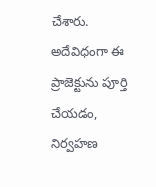చేశారు. అదేవిధంగా ఈ ప్రాజెక్టును పూర్తి చేయడం, నిర్వహణ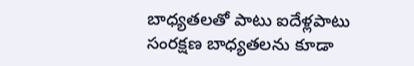బాధ్యతలతో పాటు ఐదేళ్లపాటు సంరక్షణ బాధ్యతలను కూడా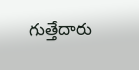గుత్తేదారు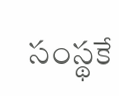సంస్థకే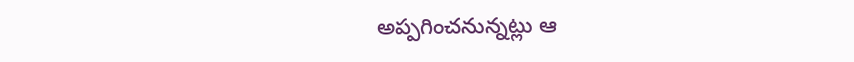అప్పగించనున్నట్లు ఆ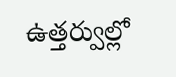ఉత్తర్వుల్లో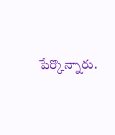పేర్కొన్నారు.